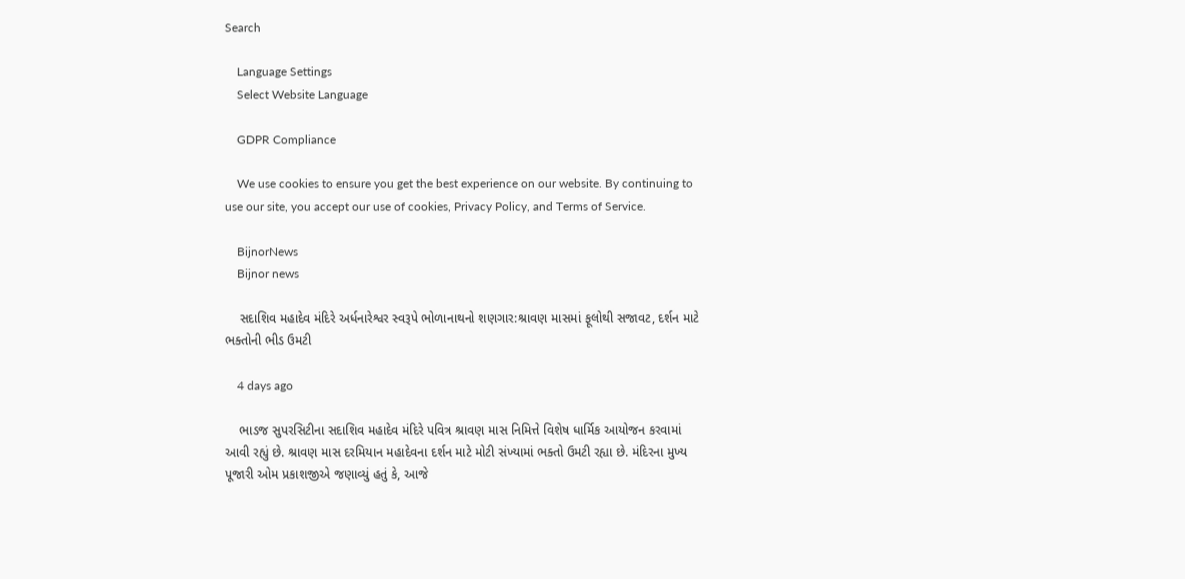Search

    Language Settings
    Select Website Language

    GDPR Compliance

    We use cookies to ensure you get the best experience on our website. By continuing to use our site, you accept our use of cookies, Privacy Policy, and Terms of Service.

    BijnorNews
    Bijnor news

    સદાશિવ મહાદેવ મંદિરે અર્ધનારેશ્વર સ્વરૂપે ભોળાનાથનો શણગાર:શ્રાવણ માસમાં ફૂલોથી સજાવટ, દર્શન માટે ભક્તોની ભીડ ઉમટી

    4 days ago

    ભાડજ સુપરસિટીના સદાશિવ મહાદેવ મંદિરે પવિત્ર શ્રાવણ માસ નિમિત્તે વિશેષ ધાર્મિક આયોજન કરવામાં આવી રહ્યું છે. શ્રાવણ માસ દરમિયાન મહાદેવના દર્શન માટે મોટી સંખ્યામાં ભક્તો ઉમટી રહ્યા છે. મંદિરના મુખ્ય પૂજારી ઓમ પ્રકાશજીએ જણાવ્યું હતું કે, આજે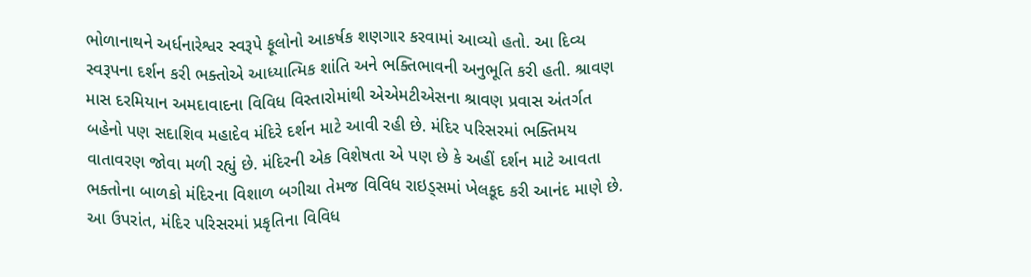ભોળાનાથને અર્ધનારેશ્વર સ્વરૂપે ફૂલોનો આકર્ષક શણગાર કરવામાં આવ્યો હતો. આ દિવ્ય સ્વરૂપના દર્શન કરી ભક્તોએ આધ્યાત્મિક શાંતિ અને ભક્તિભાવની અનુભૂતિ કરી હતી. શ્રાવણ માસ દરમિયાન અમદાવાદના વિવિધ વિસ્તારોમાંથી એએમટીએસના શ્રાવણ પ્રવાસ અંતર્ગત બહેનો પણ સદાશિવ મહાદેવ મંદિરે દર્શન માટે આવી રહી છે. મંદિર પરિસરમાં ભક્તિમય વાતાવરણ જોવા મળી રહ્યું છે. મંદિરની એક વિશેષતા એ પણ છે કે અહીં દર્શન માટે આવતા ભક્તોના બાળકો મંદિરના વિશાળ બગીચા તેમજ વિવિધ રાઇડ્સમાં ખેલકૂદ કરી આનંદ માણે છે. આ ઉપરાંત, મંદિર પરિસરમાં પ્રકૃતિના વિવિધ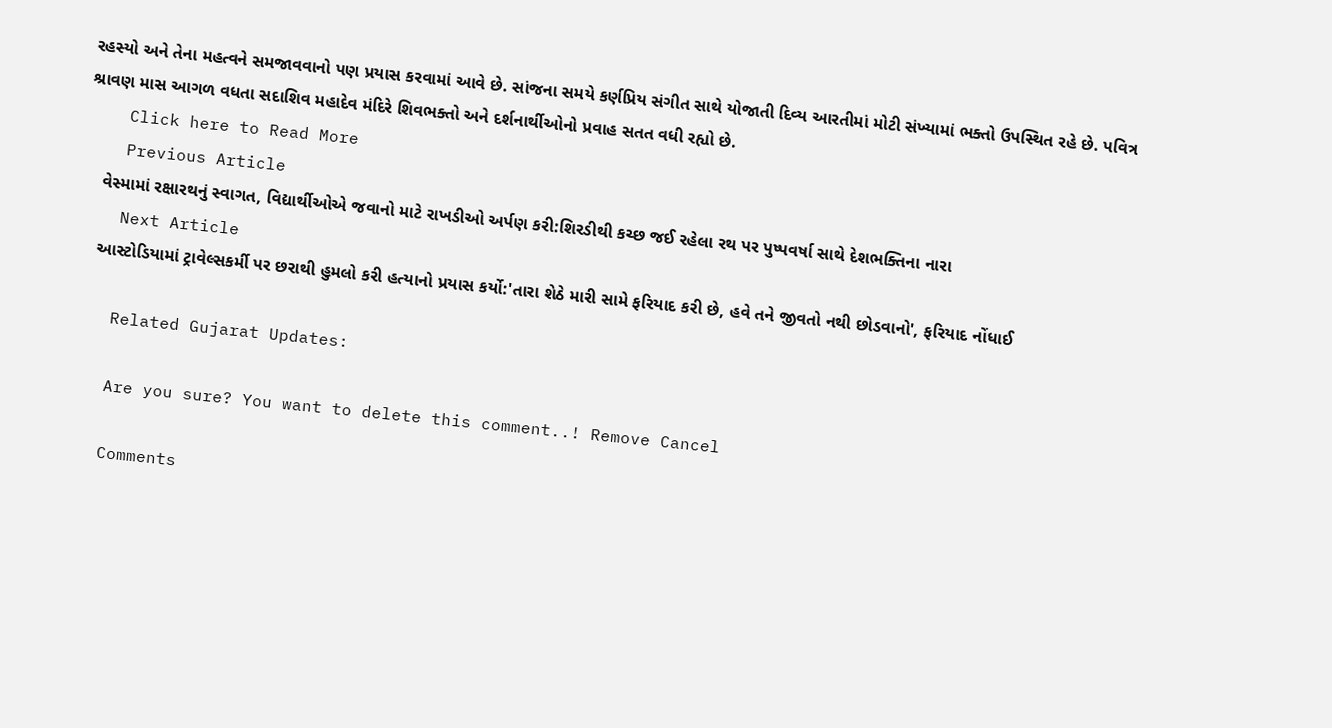રહસ્યો અને તેના મહત્વને સમજાવવાનો પણ પ્રયાસ કરવામાં આવે છે. સાંજના સમયે કર્ણપ્રિય સંગીત સાથે યોજાતી દિવ્ય આરતીમાં મોટી સંખ્યામાં ભક્તો ઉપસ્થિત રહે છે. પવિત્ર શ્રાવણ માસ આગળ વધતા સદાશિવ મહાદેવ મંદિરે શિવભક્તો અને દર્શનાર્થીઓનો પ્રવાહ સતત વધી રહ્યો છે.
    Click here to Read More
    Previous Article
    વેસ્મામાં રક્ષારથનું સ્વાગત, વિદ્યાર્થીઓએ જવાનો માટે રાખડીઓ અર્પણ કરી:શિરડીથી કચ્છ જઈ રહેલા રથ પર પુષ્પવર્ષા સાથે દેશભક્તિના નારા
    Next Article
    આસ્ટોડિયામાં ટ્રાવેલ્સકર્મી પર છરાથી હુમલો કરી હત્યાનો પ્રયાસ કર્યો:'તારા શેઠે મારી સામે ફરિયાદ કરી છે, હવે તને જીવતો નથી છોડવાનો', ફરિયાદ નોંધાઈ

    Related Gujarat Updates:

    Are you sure? You want to delete this comment..! Remove Cancel

    Comments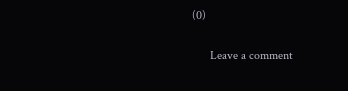(0)

      Leave a comment